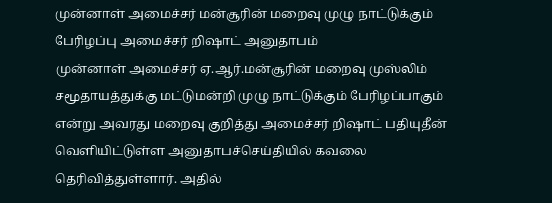முன்னாள் அமைச்சர் மன்சூரின் மறைவு முழு நாட்டுக்கும் பேரிழப்பு அமைச்சர் றிஷாட் அனுதாபம்
முன்னாள் அமைச்சர் ஏ.ஆர்.மன்சூரின் மறைவு முஸ்லிம் சமூதாயத்துக்கு மட்டுமன்றி முழு நாட்டுக்கும் பேரிழப்பாகும் என்று அவரது மறைவு குறித்து அமைச்சர் றிஷாட் பதியுதீன் வெளியிட்டுள்ள அனுதாபச்செய்தியில் கவலை தெரிவித்துள்ளார். அதில்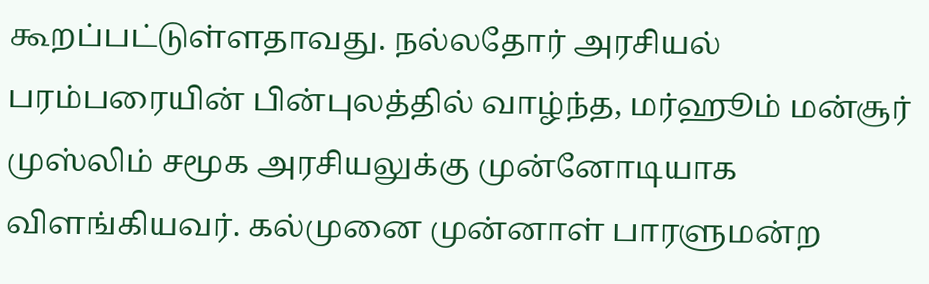கூறப்பட்டுள்ளதாவது. நல்லதோர் அரசியல் பரம்பரையின் பின்புலத்தில் வாழ்ந்த, மர்ஹூம் மன்சூர் முஸ்லிம் சமூக அரசியலுக்கு முன்னோடியாக விளங்கியவர். கல்முனை முன்னாள் பாரளுமன்ற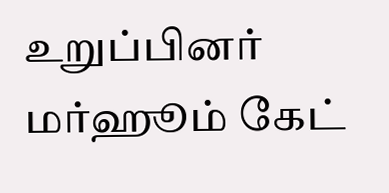உறுப்பினர் மர்ஹூம் கேட்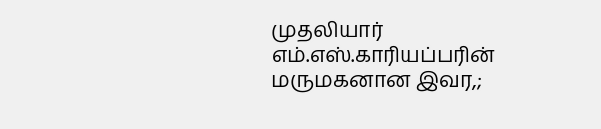முதலியார் எம்.எஸ்.காரியப்பரின் மருமகனான இவர,;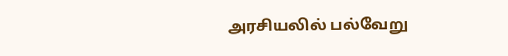அரசியலில் பல்வேறு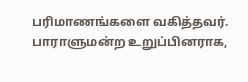பரிமாணங்களை வகித்தவர். பாராளுமன்ற உறுப்பினராக,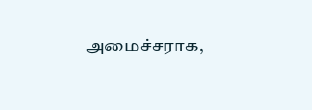அமைச்சராக,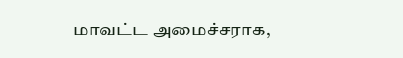மாவட்ட அமைச்சராக,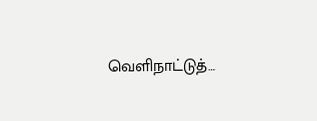வெளிநாட்டுத்…